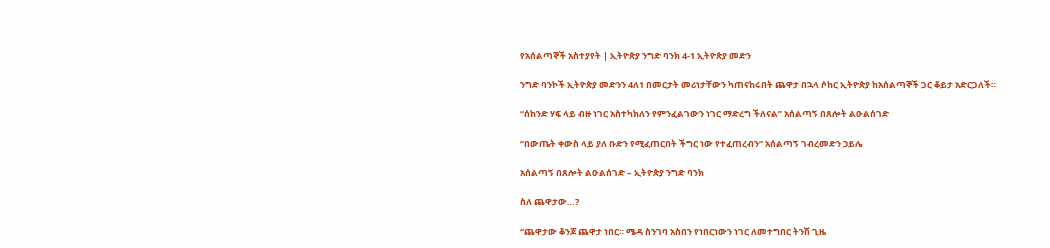የአሰልጣኞች አስተያየት | ኢትዮጵያ ንግድ ባንክ 4-1 ኢትዮጵያ መድን

ንግድ ባንኮች ኢትዮጵያ መድንን 4ለ1 በመርታት መሪነታቸውን ካጠናከሩበት ጨዋታ በኋላ ሶከር ኢትዮጵያ ከአሰልጣኞች ጋር ቆይታ አድርጋለች።

“ሰከንድ ሃፍ ላይ ብዙ ነገር አስተካክለን የምንፈልገውን ነገር ማድረግ ችለናል” አሰልጣኝ በጸሎት ልዑልሰገድ

“በውጤት ቀውስ ላይ ያለ ቡድን የሚፈጠርበት ችግር ነው የተፈጠረብን” አሰልጣኝ ገብረመድን ኃይሌ

አሰልጣኝ በጸሎት ልዑልሰገድ – ኢትዮጵያ ንግድ ባንክ

ስለ ጨዋታው…?

“ጨዋታው ቆንጆ ጨዋታ ነበር። ሜዳ ስንገባ አስበን የነበርነውን ነገር ለመተግበር ትንሽ ጊዜ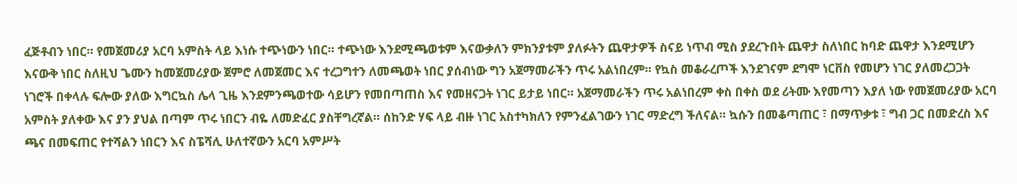ፈጅቶብን ነበር። የመጀመሪያ አርባ አምስት ላይ እነሱ ተጭነውን ነበር። ተጭነው እንደሚጫወቱም እናውቃለን ምክንያቱም ያለፉትን ጨዋታዎች ስናይ ነጥብ ሚስ ያደረጉበት ጨዋታ ስለነበር ከባድ ጨዋታ እንደሚሆን እናውቅ ነበር ስለዚህ ጌሙን ከመጀመሪያው ጀምሮ ለመጀመር እና ተረጋግተን ለመጫወት ነበር ያሰብነው ግን አጀማመራችን ጥሩ አልነበረም። የኳስ መቆራረጦች እንደገናም ደግሞ ነርቨስ የመሆን ነገር ያለመረጋጋት ነገሮች በቀላሉ ፍሎው ያለው እግርኳስ ሌላ ጊዜ እንደምንጫወተው ሳይሆን የመበጣጠስ እና የመዘናጋት ነገር ይታይ ነበር። አጀማመራችን ጥሩ አልነበረም ቀስ በቀስ ወደ ሪትሙ እየመጣን እያለ ነው የመጀመሪያው አርባ አምስት ያለቀው እና ያን ያህል በጣም ጥሩ ነበርን ብዬ ለመድፈር ያስቸግረኛል። ሰከንድ ሃፍ ላይ ብዙ ነገር አስተካክለን የምንፈልገውን ነገር ማድረግ ችለናል። ኳሱን በመቆጣጠር ፣ በማጥቃቱ ፣ ግብ ጋር በመድረስ እና ጫና በመፍጠር የተሻልን ነበርን እና ስፔሻሊ ሁለተኛውን አርባ አምሥት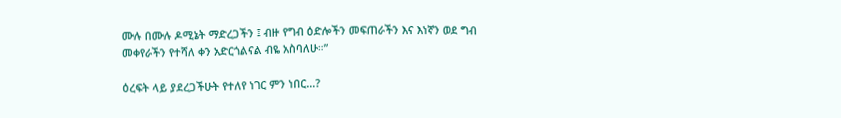ሙሉ በሙሉ ዶሚኔት ማድረጋችን ፤ ብዙ የግብ ዕድሎችን መፍጠራችን እና እነኛን ወደ ግብ መቀየራችን የተሻለ ቀን አድርጎልናል ብዬ አስባለሁ።”

ዕረፍት ላይ ያደረጋችሁት የተለየ ነገር ምን ነበር…?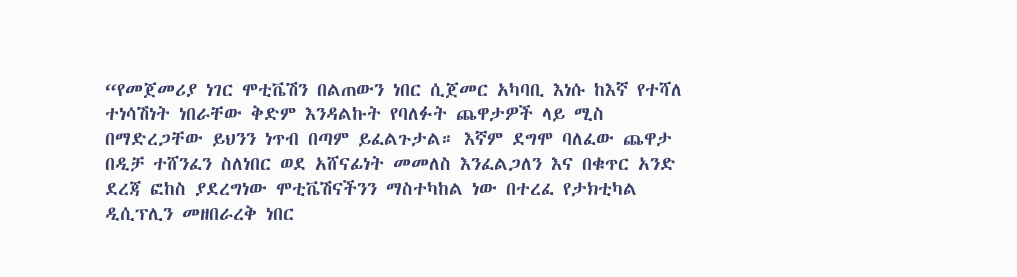“የመጀመሪያ ነገር ሞቲቬሽን በልጠውን ነበር ሲጀመር አካባቢ እነሱ ከእኛ የተሻለ ተነሳሽነት ነበራቸው ቅድም እንዳልኩት የባለፉት ጨዋታዎች ላይ ሚስ በማድረጋቸው ይህንን ነጥብ በጣም ይፈልጉታል። እኛም ደግሞ ባለፈው ጨዋታ በዲቻ ተሸንፈን ስለነበር ወደ አሸናፊነት መመለስ እንፈልጋለን እና በቁጥር አንድ ደረጃ ፎከስ ያደረግነው ሞቲቬሽናችንን ማስተካከል ነው በተረፈ የታክቲካል ዲሲፕሊን መዘበራረቅ ነበር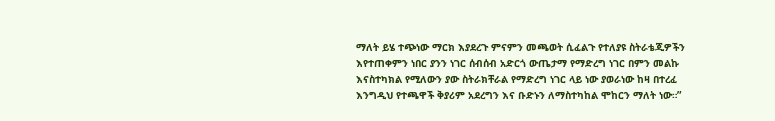ማለት ይሄ ተጭነው ማርክ እያደረጉ ምናምን መጫወት ሲፈልጉ የተለያዩ ስትራቴጂዎችን እየተጠቀምን ነበር ያንን ነገር ሰብሰብ አድርጎ ውጤታማ የማድረግ ነገር በምን መልኩ እናስተካክል የሚለውን ያው ስትራክቸራል የማድረግ ነገር ላይ ነው ያወራነው ከዛ በተረፈ እንግዲህ የተጫዋች ቅያሪም አደረግን እና ቡድኑን ለማስተካከል ሞከርን ማለት ነው።”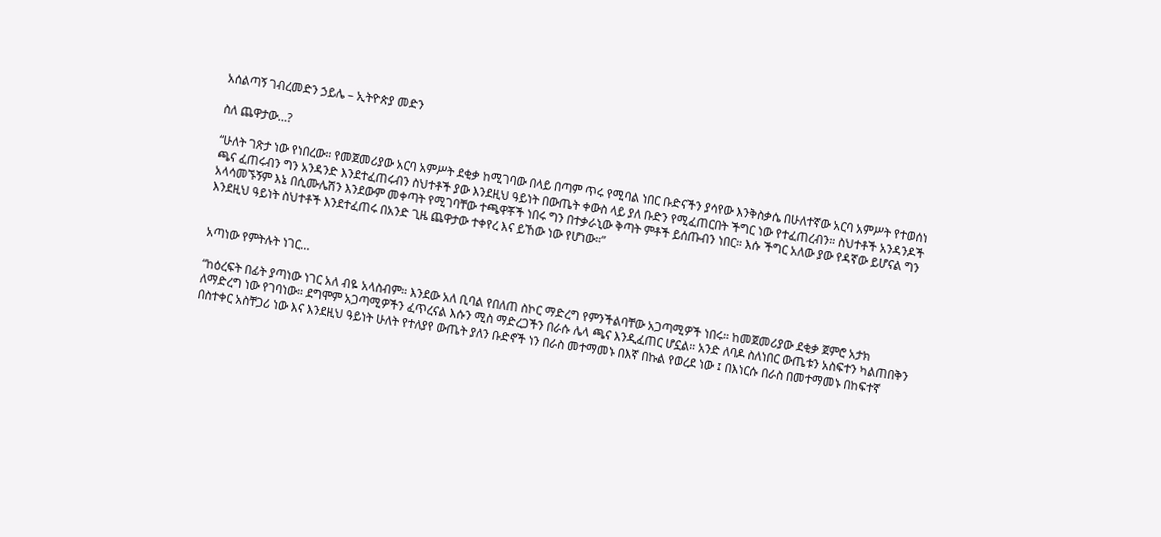አሰልጣኝ ገብረመድን ኃይሌ – ኢትዮጵያ መድን

ስለ ጨዋታው…?

“ሁለት ገጽታ ነው የነበረው። የመጀመሪያው አርባ አምሥት ደቂቃ ከሚገባው በላይ በጣም ጥሩ የሚባል ነበር ቡድናችን ያሳየው እንቅስቃሴ በሁለተኛው አርባ አምሥት የተወሰነ ጫና ፈጠሩብን ግን አንዳንድ እንደተፈጠሩብን ስህተቶች ያው እንደዚህ ዓይነት በውጤት ቀውስ ላይ ያለ ቡድን የሚፈጠርበት ችግር ነው የተፈጠረብን። ስህተቶች አንዳንዶች አላሳመኙኝም እኔ በሲሙሌሽን እንደውም መቀጣት የሚገባቸው ተጫዋቾች ነበሩ ግን በተቃራኒው ቅጣት ምቶች ይሰጡብን ነበር። እሱ ችግር አለው ያው የዳኛው ይሆናል ግን እንደዚህ ዓይነት ስህተቶች እንደተፈጠሩ በአንድ ጊዜ ጨዋታው ተቀየረ እና ይኸው ነው የሆነው።”


አጣነው የምትሉት ነገር…

“ከዕረፍት በፊት ያጣነው ነገር አለ ብዬ አላስብም። እንደው አለ ቢባል የበለጠ ስኮር ማድረግ የምንችልባቸው አጋጣሚዎች ነበሩ። ከመጀመሪያው ደቂቃ ጀምሮ አታክ ለማድረግ ነው የገባነው። ደግሞም አጋጣሚዎችን ፈጥረናል እሱን ሚስ ማድረጋችን በራሱ ሌላ ጫና እንዲፈጠር ሆኗል። አንድ ለባዶ ስለነበር ውጤቱን አስፍተን ካልጠበቅን በስተቀር አስቸጋሪ ነው እና እንደዚህ ዓይነት ሁለት የተለያየ ውጤት ያለን ቡድኖች ነን በራስ መተማመኑ በእኛ በኩል የወረደ ነው ፤ በእነርሱ በራስ በመተማመኑ በከፍተኛ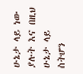ሁኔታ ላይ ነው ያሉት እና በዚህ ሁኔታ ላይ ስትሆን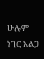ሁሉም ነገር አልጋ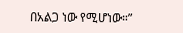በአልጋ ነው የሚሆነው።”